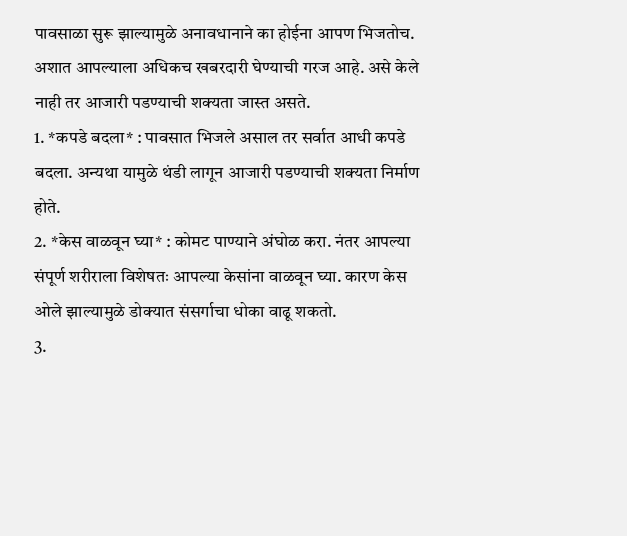पावसाळा सुरू झाल्यामुळे अनावधानाने का होईना आपण भिजतोच. अशात आपल्याला अधिकच खबरदारी घेण्याची गरज आहे. असे केले नाही तर आजारी पडण्याची शक्यता जास्त असते.
1. *कपडे बदला* : पावसात भिजले असाल तर सर्वात आधी कपडे बदला. अन्यथा यामुळे थंडी लागून आजारी पडण्याची शक्यता निर्माण होते.
2. *केस वाळवून घ्या* : कोमट पाण्याने अंघोळ करा. नंतर आपल्या संपूर्ण शरीराला विशेषतः आपल्या केसांना वाळवून घ्या. कारण केस ओले झाल्यामुळे डोक्यात संसर्गाचा धोका वाढू शकतो.
3.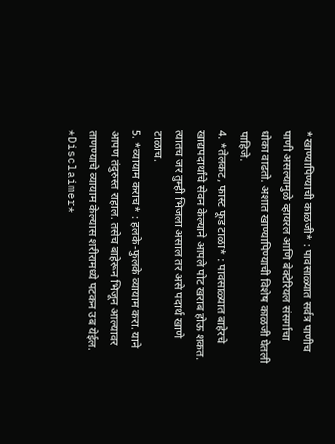*खाण्यापिण्याची काळजी* : पावसाळ्यात सर्वत्र पाणीच पाणी असल्यामुळे व्हायरल आणि बेक्टेरियल संसर्गाचा धोका वाढतो. अशात खाण्यापिण्याची विशेष काळजी घेतली पाहिजे.
4. *तेलकट, फास्ट फूड टाळा* : पावसाळ्यात बाहेरचे खाद्यपदार्थांचे सेवन केल्याने आपले पोट खराब होऊ शकत. त्यातच जर तुम्ही भिजला असाल तर असे पदार्थ खाणे टाळाच.
5. *व्यायाम कराच* : हलके-फुलके व्यायाम करा. याने आपण तंदुरुस्त राहाल. तसेच बाहेरून भिजून आल्यावर ताणण्याचे व्यायाम केल्यास शरीरामध्ये पटकन उब येईल.
*Disclaimer*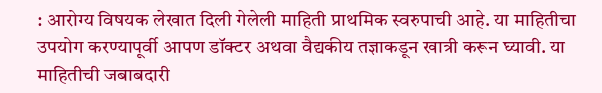: आरोग्य विषयक लेखात दिली गेलेली माहिती प्राथमिक स्वरुपाची आहे. या माहितीचा उपयोग करण्यापूर्वी आपण डॉक्टर अथवा वैद्यकीय तज्ञाकडून खात्री करून घ्यावी. या माहितीची जबाबदारी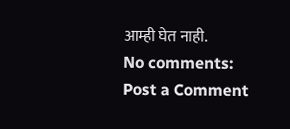आम्ही घेत नाही.
No comments:
Post a Comment